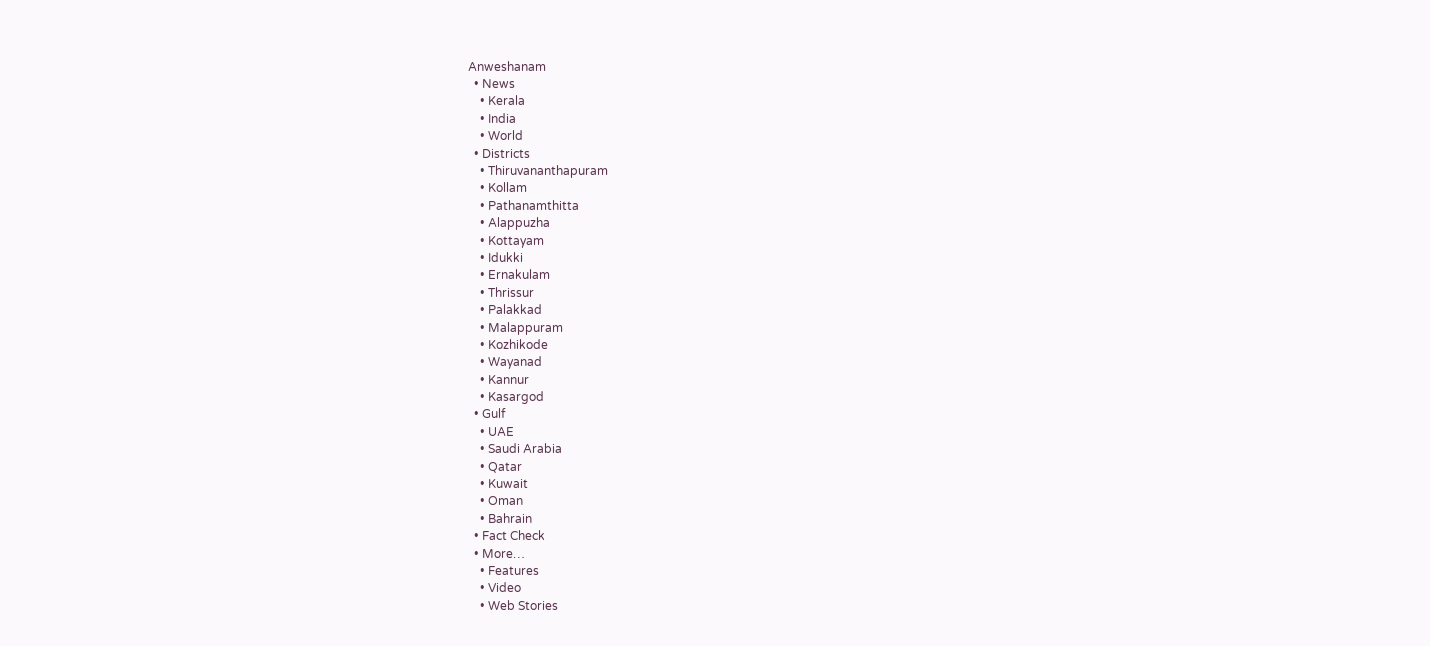Anweshanam
  • News
    • Kerala
    • India
    • World
  • Districts
    • Thiruvananthapuram
    • Kollam
    • Pathanamthitta
    • Alappuzha
    • Kottayam
    • Idukki
    • Ernakulam
    • Thrissur
    • Palakkad
    • Malappuram
    • Kozhikode
    • Wayanad
    • Kannur
    • Kasargod
  • Gulf
    • UAE
    • Saudi Arabia
    • Qatar
    • Kuwait
    • Oman
    • Bahrain
  • Fact Check
  • More…
    • Features
    • Video
    • Web Stories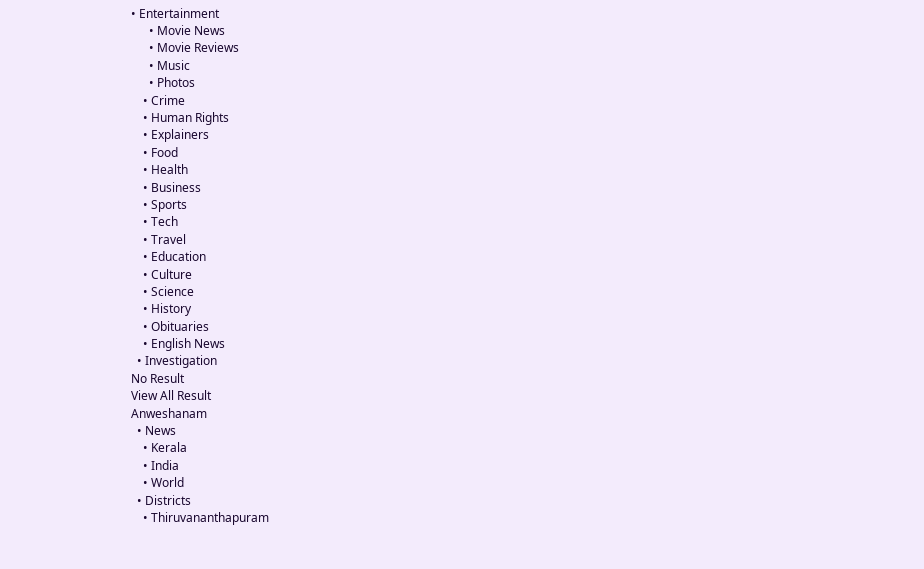• Entertainment
      • Movie News
      • Movie Reviews
      • Music
      • Photos
    • Crime
    • Human Rights
    • Explainers
    • Food
    • Health
    • Business
    • Sports
    • Tech
    • Travel
    • Education
    • Culture
    • Science
    • History
    • Obituaries
    • English News
  • Investigation
No Result
View All Result
Anweshanam
  • News
    • Kerala
    • India
    • World
  • Districts
    • Thiruvananthapuram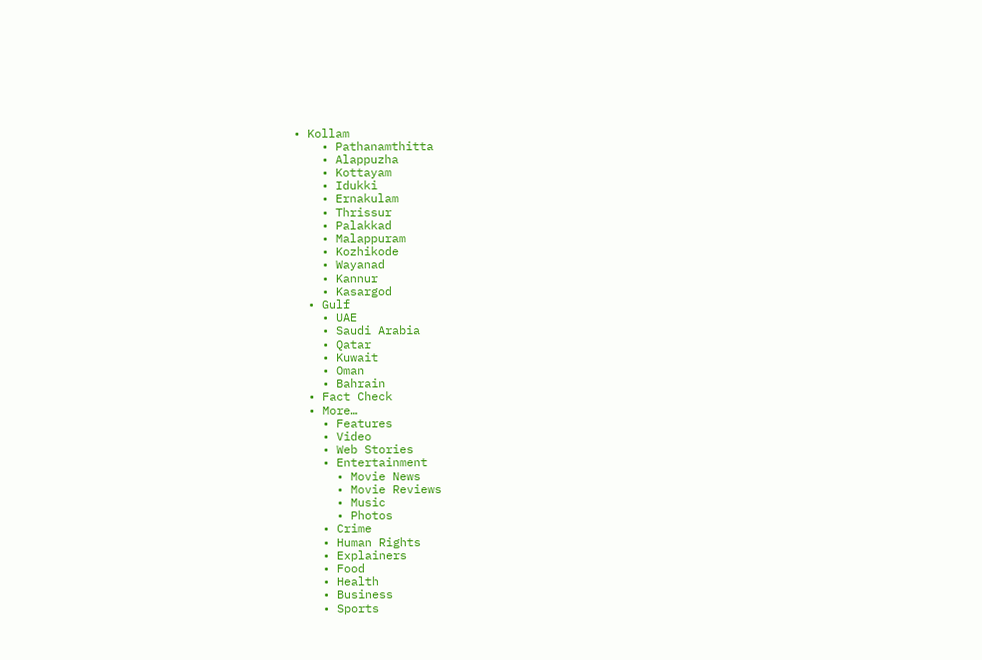• Kollam
    • Pathanamthitta
    • Alappuzha
    • Kottayam
    • Idukki
    • Ernakulam
    • Thrissur
    • Palakkad
    • Malappuram
    • Kozhikode
    • Wayanad
    • Kannur
    • Kasargod
  • Gulf
    • UAE
    • Saudi Arabia
    • Qatar
    • Kuwait
    • Oman
    • Bahrain
  • Fact Check
  • More…
    • Features
    • Video
    • Web Stories
    • Entertainment
      • Movie News
      • Movie Reviews
      • Music
      • Photos
    • Crime
    • Human Rights
    • Explainers
    • Food
    • Health
    • Business
    • Sports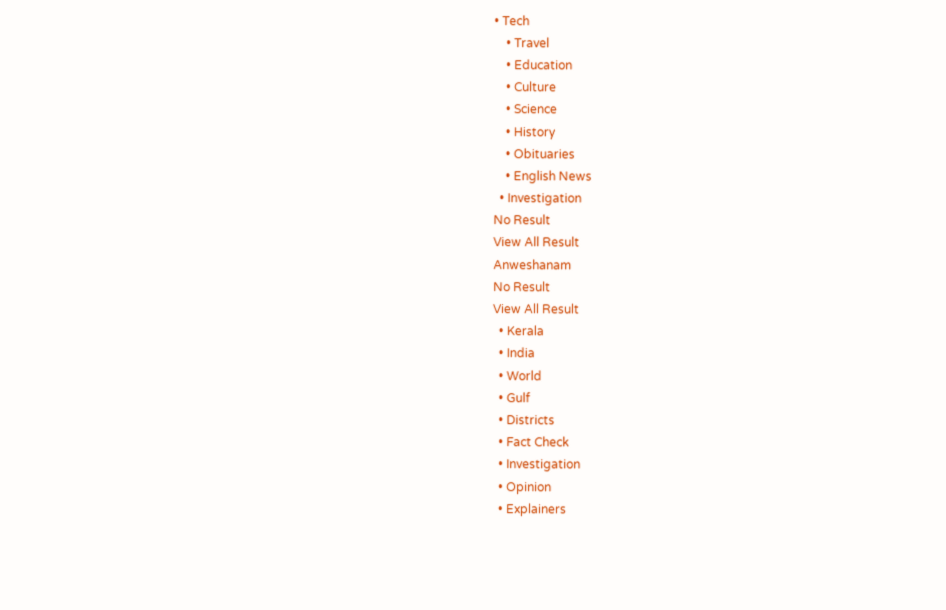• Tech
    • Travel
    • Education
    • Culture
    • Science
    • History
    • Obituaries
    • English News
  • Investigation
No Result
View All Result
Anweshanam
No Result
View All Result
  • Kerala
  • India
  • World
  • Gulf
  • Districts
  • Fact Check
  • Investigation
  • Opinion
  • Explainers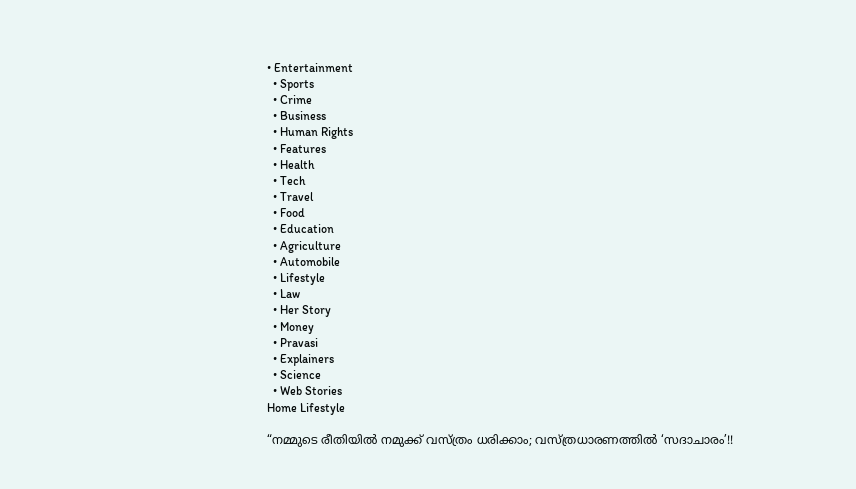• Entertainment
  • Sports
  • Crime
  • Business
  • Human Rights
  • Features
  • Health
  • Tech
  • Travel
  • Food
  • Education
  • Agriculture
  • Automobile
  • Lifestyle
  • Law
  • Her Story
  • Money
  • Pravasi
  • Explainers
  • Science
  • Web Stories
Home Lifestyle

“നമ്മുടെ രീതിയിൽ നമുക്ക് വസ്ത്രം ധരിക്കാം; വസ്ത്രധാരണത്തിൽ ‘സദാചാരം’!!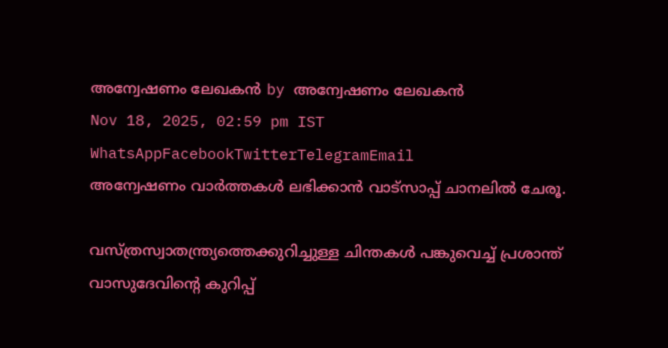അന്വേഷണം ലേഖകൻ by അന്വേഷണം ലേഖകൻ
Nov 18, 2025, 02:59 pm IST
WhatsAppFacebookTwitterTelegramEmail
അന്വേഷണം വാർത്തകൾ ലഭിക്കാന്‍ വാട്സാപ്പ് ചാനലില്‍ ചേരൂ.

വസ്ത്രസ്വാതന്ത്ര്യത്തെക്കുറിച്ചുള്ള ചിന്തകൾ പങ്കുവെച്ച് പ്രശാന്ത് വാസുദേവിന്റെ കുറിപ്പ്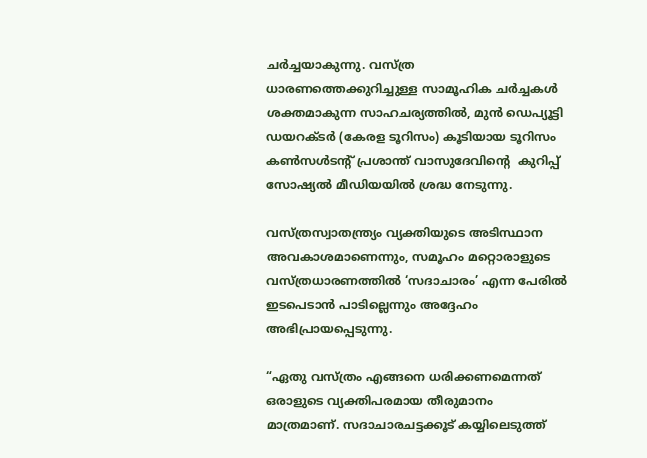ചര്‍ച്ചയാകുന്നു. വസ്ത്ര ധാരണത്തെക്കുറിച്ചുള്ള സാമൂഹിക ചർച്ചകൾ ശക്തമാകുന്ന സാഹചര്യത്തിൽ, മുൻ ഡെപ്യൂട്ടി ഡയറക്ടർ (കേരള ടൂറിസം) കൂടിയായ ടൂറിസം കൺസൾടന്റ് പ്രശാന്ത് വാസുദേവിന്റെ  കുറിപ്പ് സോഷ്യൽ മീഡിയയിൽ ശ്രദ്ധ നേടുന്നു.

വസ്ത്രസ്വാതന്ത്ര്യം വ്യക്തിയുടെ അടിസ്ഥാന അവകാശമാണെന്നും, സമൂഹം മറ്റൊരാളുടെ വസ്ത്രധാരണത്തിൽ ‘സദാചാരം’ എന്ന പേരിൽ ഇടപെടാൻ പാടില്ലെന്നും അദ്ദേഹം അഭിപ്രായപ്പെടുന്നു.

“ഏതു വസ്ത്രം എങ്ങനെ ധരിക്കണമെന്നത് ഒരാളുടെ വ്യക്തിപരമായ തീരുമാനം മാത്രമാണ്. സദാചാരചട്ടക്കൂട് കയ്യിലെടുത്ത്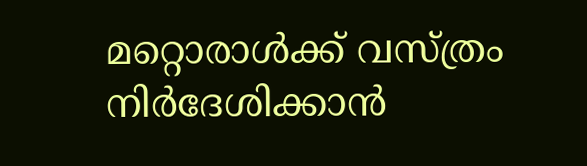മറ്റൊരാൾക്ക് വസ്ത്രം നിർദേശിക്കാൻ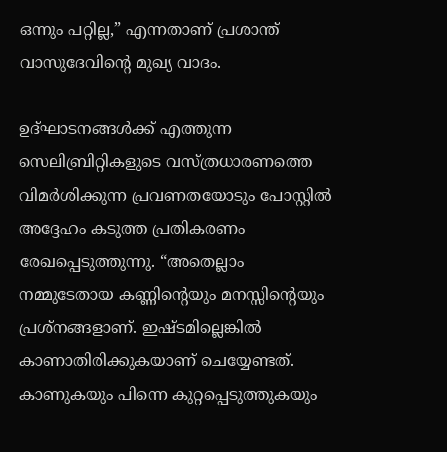ഒന്നും പറ്റില്ല,” എന്നതാണ് പ്രശാന്ത് വാസുദേവിന്റെ മുഖ്യ വാദം.

ഉദ്ഘാടനങ്ങൾക്ക് എത്തുന്ന സെലിബ്രിറ്റികളുടെ വസ്ത്രധാരണത്തെ വിമർശിക്കുന്ന പ്രവണതയോടും പോസ്റ്റിൽ അദ്ദേഹം കടുത്ത പ്രതികരണം രേഖപ്പെടുത്തുന്നു. “അതെല്ലാം നമ്മുടേതായ കണ്ണിന്റെയും മനസ്സിന്റെയും പ്രശ്നങ്ങളാണ്. ഇഷ്ടമില്ലെങ്കിൽ കാണാതിരിക്കുകയാണ് ചെയ്യേണ്ടത്. കാണുകയും പിന്നെ കുറ്റപ്പെടുത്തുകയും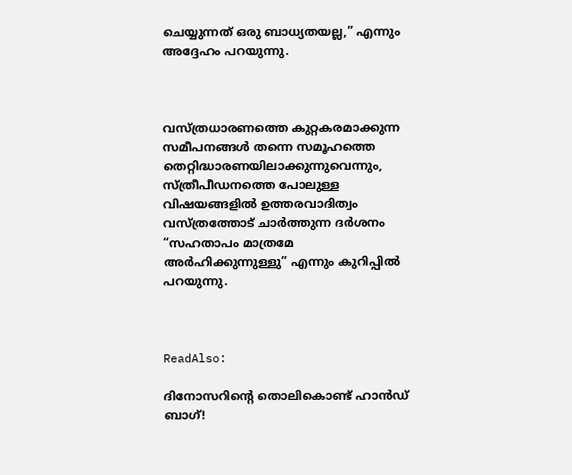ചെയ്യുന്നത് ഒരു ബാധ്യതയല്ല,” എന്നും അദ്ദേഹം പറയുന്നു.



വസ്ത്രധാരണത്തെ കുറ്റകരമാക്കുന്ന സമീപനങ്ങൾ തന്നെ സമൂഹത്തെ തെറ്റിദ്ധാരണയിലാക്കുന്നുവെന്നും, സ്ത്രീപീഡനത്തെ പോലുള്ള വിഷയങ്ങളിൽ ഉത്തരവാദിത്വം വസ്ത്രത്തോട് ചാർത്തുന്ന ദർശനം “സഹതാപം മാത്രമേ അർഹിക്കുന്നുള്ളു” എന്നും കുറിപ്പിൽ പറയുന്നു.



ReadAlso:

ദിനോസറിന്റെ തൊലികൊണ്ട് ഹാൻഡ് ബാഗ്!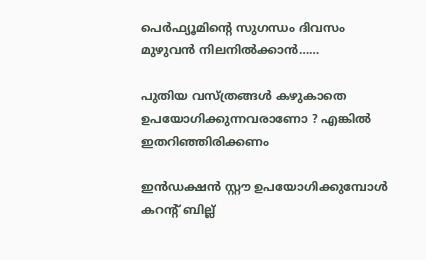പെർഫ്യൂമിന്റെ സുഗന്ധം ദിവസം മുഴുവൻ നിലനിൽക്കാൻ……

പുതിയ വസ്ത്രങ്ങൾ കഴുകാതെ ഉപയോഗിക്കുന്നവരാണോ ? എങ്കിൽ ഇതറിഞ്ഞിരിക്കണം

ഇൻഡക്ഷൻ സ്റ്റൗ ഉപയോഗിക്കുമ്പോൾ കറന്റ് ബില്ല്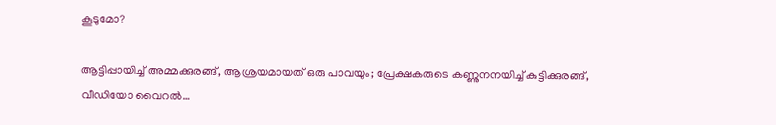കൂടുമോ?

ആട്ടിപ്പായിച്ച് അമ്മക്കുരങ്ങ്, ആശ്രയമായത് ഒരു പാവയും; പ്രേക്ഷകരുടെ കണ്ണുനനയിച്ച് കുട്ടിക്കുരങ്ങ്, വീഡിയോ വൈറൽ…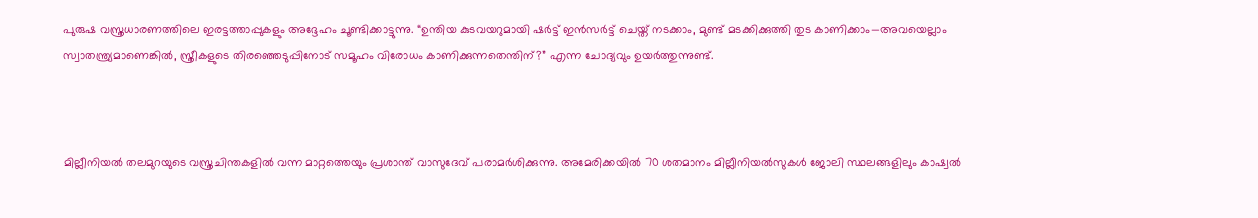പുരുഷ വസ്ത്രധാരണത്തിലെ ഇരട്ടത്താപ്പുകളും അദ്ദേഹം ചൂണ്ടിക്കാട്ടുന്നു. “ഉന്തിയ കുടവയറുമായി ഷർട്ട് ഇൻസർട്ട് ചെയ്ത് നടക്കാം, മുണ്ട് മടക്കിക്കുത്തി തുട കാണിക്കാം—അവയെല്ലാം സ്വാതന്ത്ര്യമാണെങ്കിൽ, സ്ത്രീകളുടെ തിരഞ്ഞെടുപ്പിനോട് സമൂഹം വിരോധം കാണിക്കുന്നതെന്തിന്?” എന്ന ചോദ്യവും ഉയർത്തുന്നുണ്ട്.



മില്ലീനിയൽ തലമുറയുടെ വസ്ത്രചിന്തകളിൽ വന്ന മാറ്റത്തെയും പ്രശാന്ത് വാസുദേവ് പരാമർശിക്കുന്നു. അമേരിക്കയിൽ 70 ശതമാനം മില്ലീനിയൽസുകൾ ജോലി സ്ഥലങ്ങളിലും കാഷ്വൽ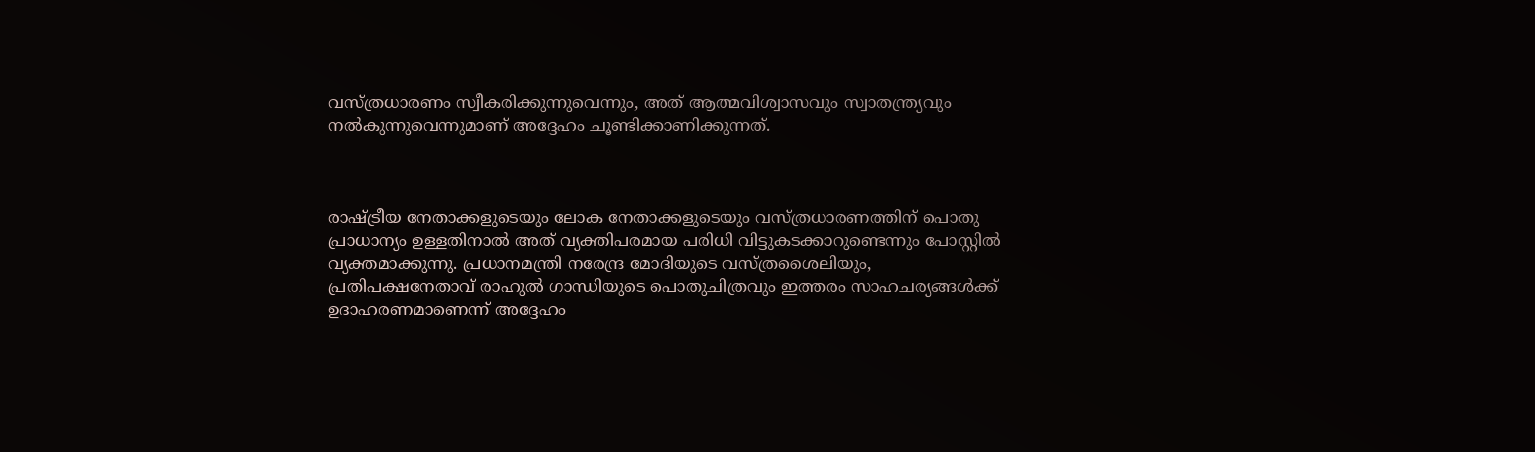വസ്ത്രധാരണം സ്വീകരിക്കുന്നുവെന്നും, അത് ആത്മവിശ്വാസവും സ്വാതന്ത്ര്യവും നൽകുന്നുവെന്നുമാണ് അദ്ദേഹം ചൂണ്ടിക്കാണിക്കുന്നത്.



രാഷ്ട്രീയ നേതാക്കളുടെയും ലോക നേതാക്കളുടെയും വസ്ത്രധാരണത്തിന് പൊതു പ്രാധാന്യം ഉള്ളതിനാൽ അത് വ്യക്തിപരമായ പരിധി വിട്ടുകടക്കാറുണ്ടെന്നും പോസ്റ്റിൽ വ്യക്തമാക്കുന്നു. പ്രധാനമന്ത്രി നരേന്ദ്ര മോദിയുടെ വസ്ത്രശൈലിയും, പ്രതിപക്ഷനേതാവ് രാഹുൽ ഗാന്ധിയുടെ പൊതുചിത്രവും ഇത്തരം സാഹചര്യങ്ങൾക്ക് ഉദാഹരണമാണെന്ന് അദ്ദേഹം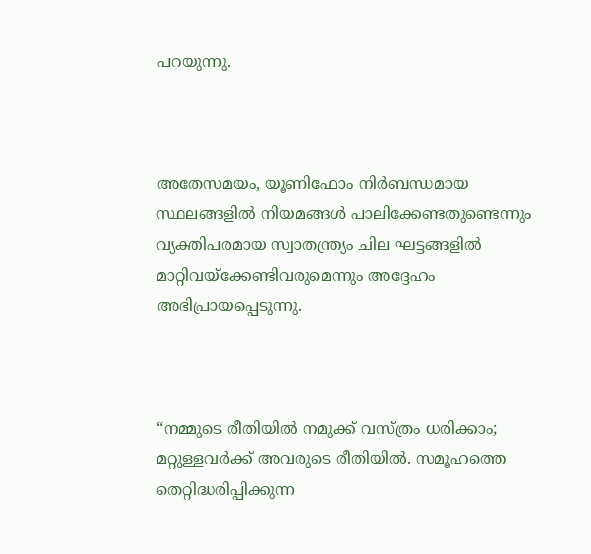പറയുന്നു.



അതേസമയം, യൂണിഫോം നിർബന്ധമായ സ്ഥലങ്ങളിൽ നിയമങ്ങൾ പാലിക്കേണ്ടതുണ്ടെന്നും വ്യക്തിപരമായ സ്വാതന്ത്ര്യം ചില ഘട്ടങ്ങളിൽ മാറ്റിവയ്ക്കേണ്ടിവരുമെന്നും അദ്ദേഹം അഭിപ്രായപ്പെടുന്നു.



“നമ്മുടെ രീതിയിൽ നമുക്ക് വസ്ത്രം ധരിക്കാം; മറ്റുള്ളവർക്ക് അവരുടെ രീതിയിൽ. സമൂഹത്തെ തെറ്റിദ്ധരിപ്പിക്കുന്ന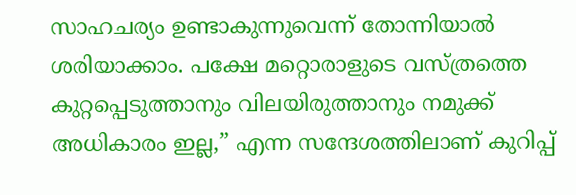സാഹചര്യം ഉണ്ടാകുന്നുവെന്ന് തോന്നിയാൽ ശരിയാക്കാം. പക്ഷേ മറ്റൊരാളുടെ വസ്ത്രത്തെ കുറ്റപ്പെടുത്താനും വിലയിരുത്താനും നമുക്ക് അധികാരം ഇല്ല,” എന്ന സന്ദേശത്തിലാണ് കുറിപ്പ്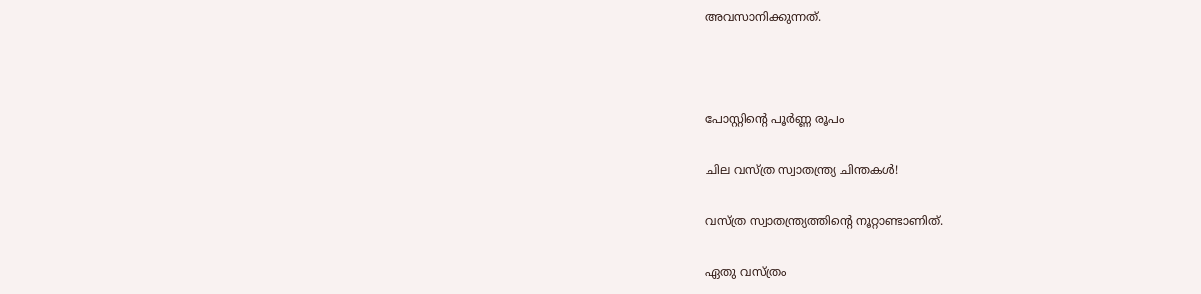അവസാനിക്കുന്നത്.



പോസ്റ്റിന്റെ പൂർണ്ണ രൂപം

ചില വസ്ത്ര സ്വാതന്ത്ര്യ ചിന്തകൾ!

വസ്ത്ര സ്വാതന്ത്ര്യത്തിന്റെ നൂറ്റാണ്ടാണിത്.

ഏതു വസ്ത്രം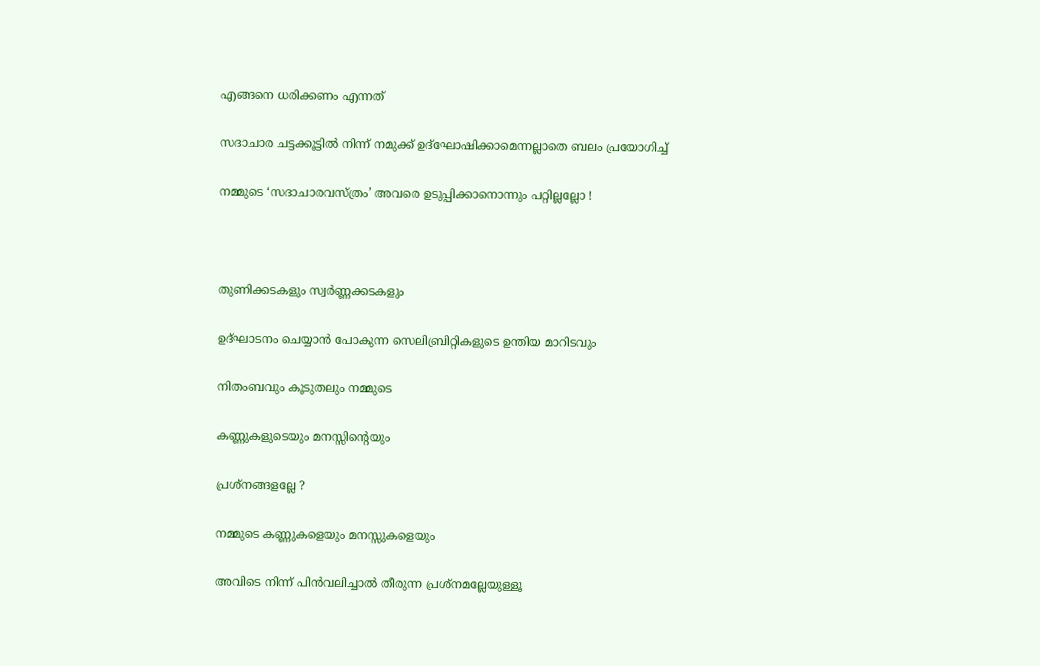എങ്ങനെ ധരിക്കണം എന്നത്

സദാചാര ചട്ടക്കൂട്ടിൽ നിന്ന് നമുക്ക് ഉദ്ഘോഷിക്കാമെന്നല്ലാതെ ബലം പ്രയോഗിച്ച്

നമ്മുടെ ‘സദാചാരവസ്ത്രം’ അവരെ ഉടുപ്പിക്കാനൊന്നും പറ്റില്ലല്ലോ !



തുണിക്കടകളും സ്വർണ്ണക്കടകളും

ഉദ്ഘാടനം ചെയ്യാൻ പോകുന്ന സെലിബ്രിറ്റികളുടെ ഉന്തിയ മാറിടവും

നിതംബവും കൂടുതലും നമ്മുടെ

കണ്ണുകളുടെയും മനസ്സിന്റെയും

പ്രശ്നങ്ങളല്ലേ ?

നമ്മുടെ കണ്ണുകളെയും മനസ്സുകളെയും

അവിടെ നിന്ന് പിൻവലിച്ചാൽ തീരുന്ന പ്രശ്നമല്ലേയുള്ളൂ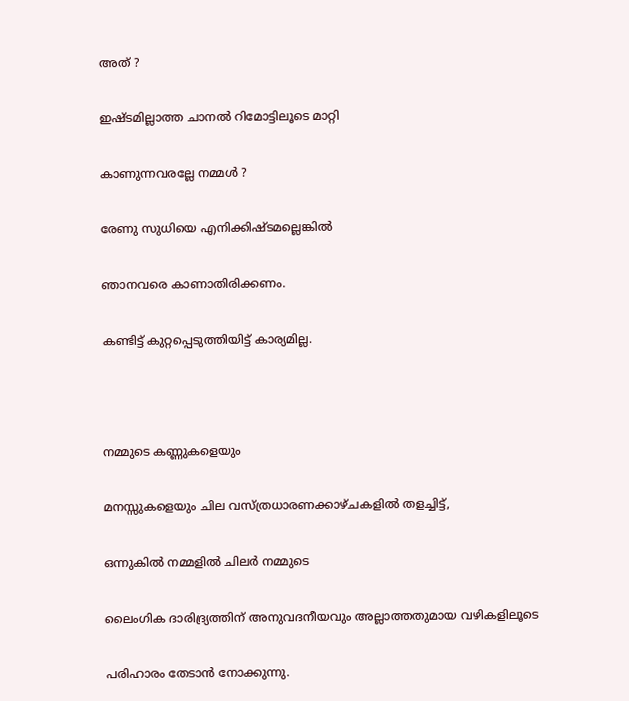അത് ?

ഇഷ്ടമില്ലാത്ത ചാനൽ റിമോട്ടിലൂടെ മാറ്റി

കാണുന്നവരല്ലേ നമ്മൾ ?

രേണു സുധിയെ എനിക്കിഷ്ടമല്ലെങ്കിൽ

ഞാനവരെ കാണാതിരിക്കണം.

കണ്ടിട്ട് കുറ്റപ്പെടുത്തിയിട്ട് കാര്യമില്ല.



നമ്മുടെ കണ്ണുകളെയും

മനസ്സുകളെയും ചില വസ്ത്രധാരണക്കാഴ്ചകളിൽ തളച്ചിട്ട്,

ഒന്നുകിൽ നമ്മളിൽ ചിലർ നമ്മുടെ

ലൈംഗിക ദാരിദ്ര്യത്തിന് അനുവദനീയവും അല്ലാത്തതുമായ വഴികളിലൂടെ

പരിഹാരം തേടാൻ നോക്കുന്നു.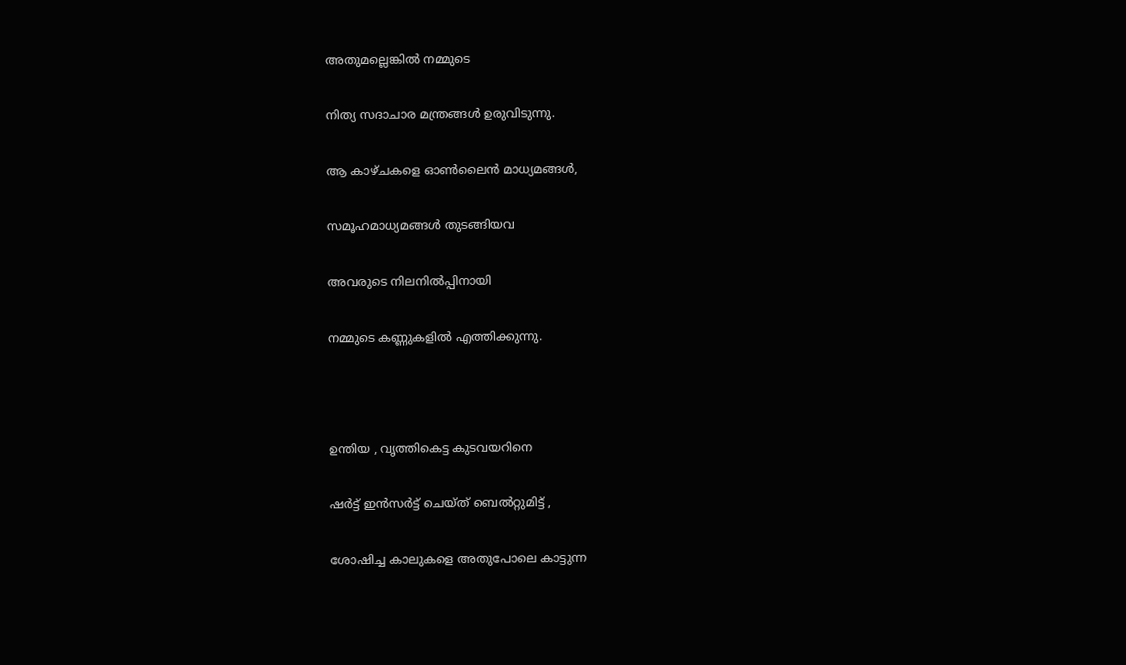അതുമല്ലെങ്കിൽ നമ്മുടെ

നിത്യ സദാചാര മന്ത്രങ്ങൾ ഉരുവിടുന്നു.

ആ കാഴ്ചകളെ ഓൺലൈൻ മാധ്യമങ്ങൾ,

സമൂഹമാധ്യമങ്ങൾ തുടങ്ങിയവ

അവരുടെ നിലനിൽപ്പിനായി

നമ്മുടെ കണ്ണുകളിൽ എത്തിക്കുന്നു.



ഉന്തിയ , വൃത്തികെട്ട കുടവയറിനെ

ഷർട്ട് ഇൻസർട്ട് ചെയ്ത് ബെൽറ്റുമിട്ട് ,

ശോഷിച്ച കാലുകളെ അതുപോലെ കാട്ടുന്ന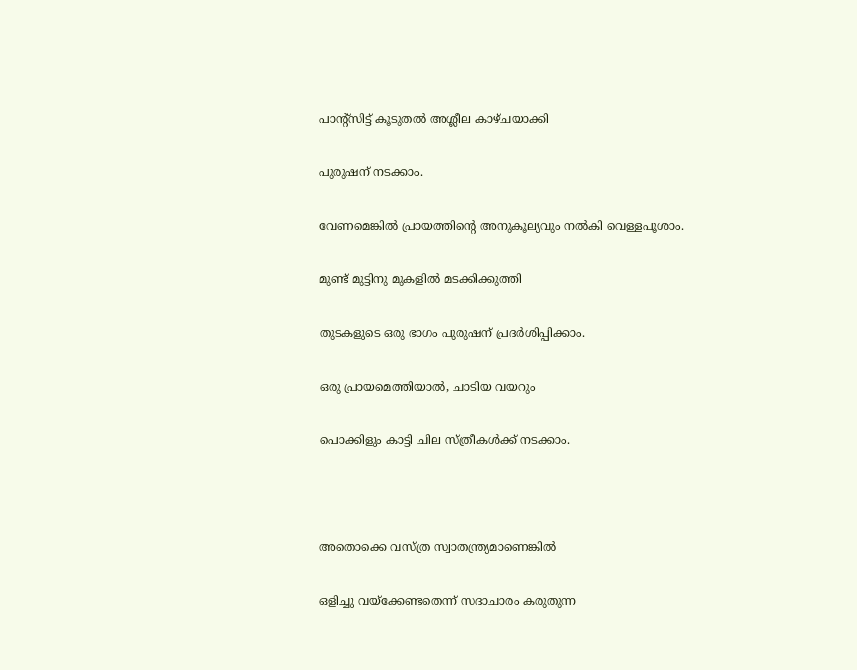പാൻ്റ്സിട്ട് കൂടുതൽ അശ്ലീല കാഴ്ചയാക്കി

പുരുഷന് നടക്കാം.

വേണമെങ്കിൽ പ്രായത്തിന്റെ അനുകൂല്യവും നൽകി വെള്ളപൂശാം.

മുണ്ട് മുട്ടിനു മുകളിൽ മടക്കിക്കുത്തി

തുടകളുടെ ഒരു ഭാഗം പുരുഷന് പ്രദർശിപ്പിക്കാം.

ഒരു പ്രായമെത്തിയാൽ, ചാടിയ വയറും

പൊക്കിളും കാട്ടി ചില സ്ത്രീകൾക്ക് നടക്കാം.



അതൊക്കെ വസ്ത്ര സ്വാതന്ത്ര്യമാണെങ്കിൽ

ഒളിച്ചു വയ്ക്കേണ്ടതെന്ന് സദാചാരം കരുതുന്ന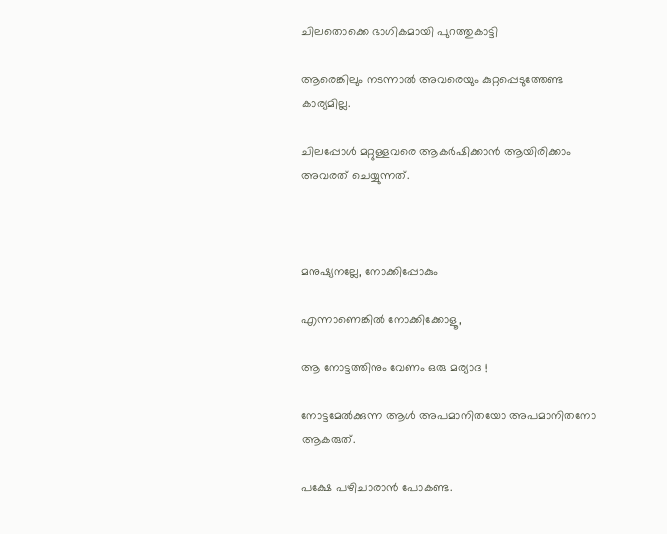ചിലതൊക്കെ ഭാഗികമായി പുറത്തുകാട്ടി

ആരെങ്കിലും നടന്നാൽ അവരെയും കുറ്റപ്പെടുത്തേണ്ട കാര്യമില്ല.

ചിലപ്പോൾ മറ്റുള്ളവരെ ആകർഷിക്കാൻ ആയിരിക്കാം അവരത് ചെയ്യുന്നത്.



മനുഷ്യനല്ലേ, നോക്കിപ്പോകും

എന്നാണെങ്കിൽ നോക്കിക്കോളൂ,

ആ നോട്ടത്തിനും വേണം ഒരു മര്യാദ !

നോട്ടമേൽക്കുന്ന ആൾ അപമാനിതയോ അപമാനിതനോ ആകരുത്.

പക്ഷേ പഴിചാരാൻ പോകണ്ട.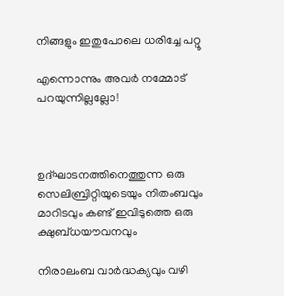നിങ്ങളും ഇതുപോലെ ധരിച്ചേ പറ്റൂ

എന്നൊന്നും അവർ നമ്മോട് പറയുന്നില്ലല്ലോ!



ഉദ്ഘാടനത്തിനെത്തുന്ന ഒരു സെലിബ്രിറ്റിയുടെയും നിതംബവും മാറിടവും കണ്ട് ഇവിടുത്തെ ഒരു ക്ഷുബ്ധയൗവനവും

നിരാലംബ വാർദ്ധക്യവും വഴി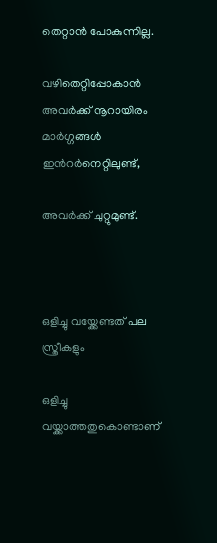തെറ്റാൻ പോകുന്നില്ല.

വഴിതെറ്റിപ്പോകാൻ അവർക്ക് നൂറായിരം മാർഗ്ഗങ്ങൾ ഇൻറർനെറ്റിലുണ്ട്,

അവർക്ക് ചുറ്റുമുണ്ട്.



ഒളിച്ചു വയ്ക്കേണ്ടത് പല സ്ത്രീകളും

ഒളിച്ചു വയ്ക്കാത്തതുകൊണ്ടാണ്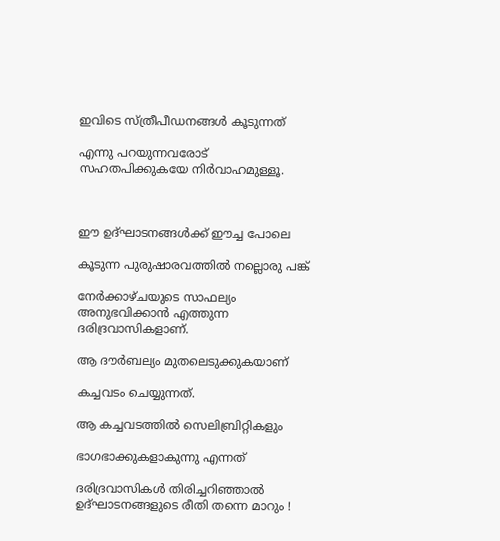ഇവിടെ സ്ത്രീപീഡനങ്ങൾ കൂടുന്നത്

എന്നു പറയുന്നവരോട് സഹതപിക്കുകയേ നിർവാഹമുള്ളൂ.



ഈ ഉദ്ഘാടനങ്ങൾക്ക് ഈച്ച പോലെ

കൂടുന്ന പുരുഷാരവത്തിൽ നല്ലൊരു പങ്ക്

നേർക്കാഴ്ചയുടെ സാഫല്യം അനുഭവിക്കാൻ എത്തുന്ന ദരിദ്രവാസികളാണ്.

ആ ദൗർബല്യം മുതലെടുക്കുകയാണ്

കച്ചവടം ചെയ്യുന്നത്.

ആ കച്ചവടത്തിൽ സെലിബ്രിറ്റികളും

ഭാഗഭാക്കുകളാകുന്നു എന്നത്

ദരിദ്രവാസികൾ തിരിച്ചറിഞ്ഞാൽ ഉദ്ഘാടനങ്ങളുടെ രീതി തന്നെ മാറും !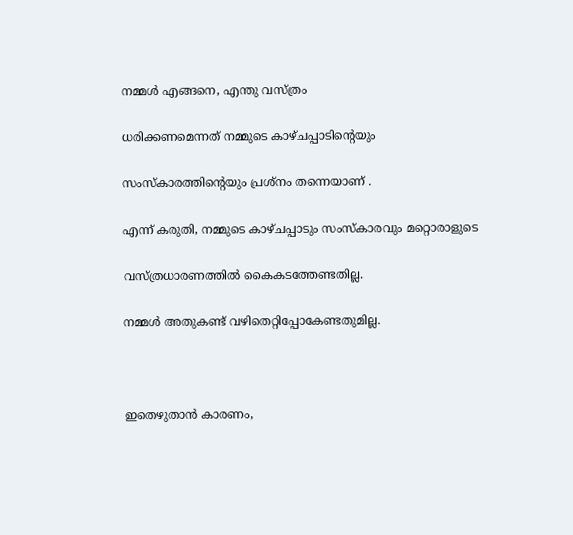നമ്മൾ എങ്ങനെ, എന്തു വസ്ത്രം

ധരിക്കണമെന്നത് നമ്മുടെ കാഴ്ചപ്പാടിന്റെയും

സംസ്കാരത്തിന്റെയും പ്രശ്നം തന്നെയാണ് .

എന്ന് കരുതി, നമ്മുടെ കാഴ്ചപ്പാടും സംസ്കാരവും മറ്റൊരാളുടെ

വസ്ത്രധാരണത്തിൽ കൈകടത്തേണ്ടതില്ല.

നമ്മൾ അതുകണ്ട് വഴിതെറ്റിപ്പോകേണ്ടതുമില്ല.



ഇതെഴുതാൻ കാരണം,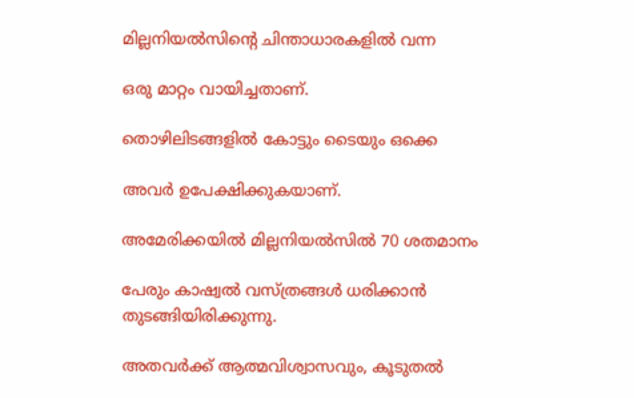മില്ലനിയൽസിൻ്റെ ചിന്താധാരകളിൽ വന്ന

ഒരു മാറ്റം വായിച്ചതാണ്.

തൊഴിലിടങ്ങളിൽ കോട്ടും ടൈയും ഒക്കെ

അവർ ഉപേക്ഷിക്കുകയാണ്.

അമേരിക്കയിൽ മില്ലനിയൽസിൽ 70 ശതമാനം

പേരും കാഷ്വൽ വസ്ത്രങ്ങൾ ധരിക്കാൻ തുടങ്ങിയിരിക്കുന്നു.

അതവർക്ക് ആത്മവിശ്വാസവും, കൂടുതൽ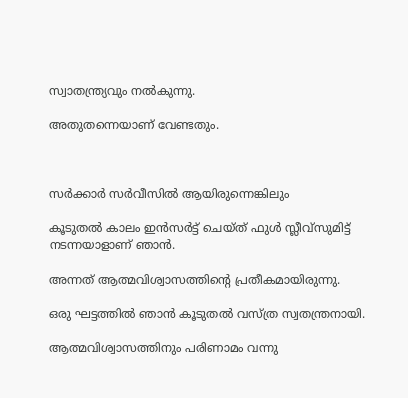സ്വാതന്ത്ര്യവും നൽകുന്നു.

അതുതന്നെയാണ് വേണ്ടതും.



സർക്കാർ സർവീസിൽ ആയിരുന്നെങ്കിലും

കൂടുതൽ കാലം ഇൻസർട്ട് ചെയ്ത് ഫുൾ സ്ലീവ്സുമിട്ട് നടന്നയാളാണ് ഞാൻ.

അന്നത് ആത്മവിശ്വാസത്തിന്റെ പ്രതീകമായിരുന്നു.

ഒരു ഘട്ടത്തിൽ ഞാൻ കൂടുതൽ വസ്ത്ര സ്വതന്ത്രനായി.

ആത്മവിശ്വാസത്തിനും പരിണാമം വന്നു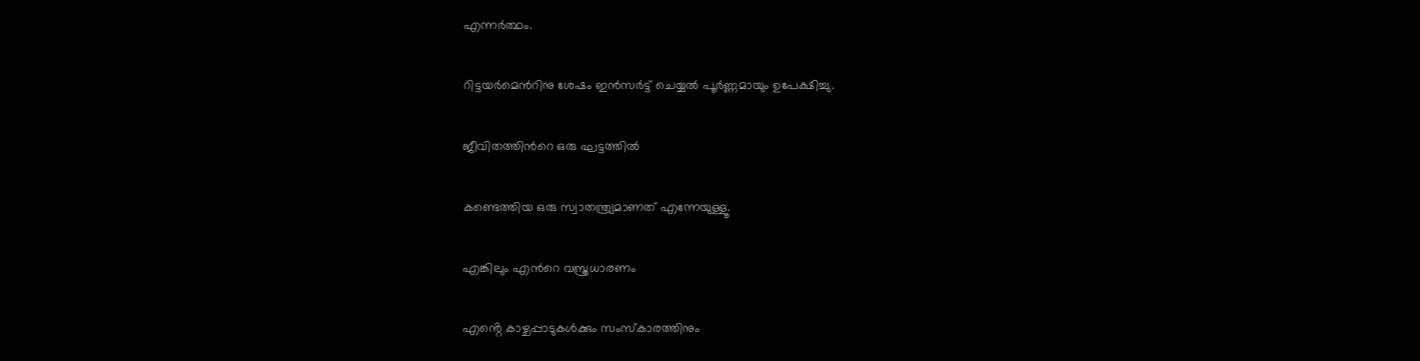എന്നർത്ഥം.

റിട്ടയർമെൻറിനു ശേഷം ഇൻസർട്ട് ചെയ്യൽ പൂർണ്ണമായും ഉപേക്ഷിച്ചു.

ജീവിതത്തിൻറെ ഒരു ഘട്ടത്തിൽ

കണ്ടെത്തിയ ഒരു സ്വാതന്ത്ര്യമാണത് എന്നേയുള്ളൂ.

എങ്കിലും എൻറെ വസ്ത്രധാരണം

എൻ്റെ കാഴ്ചപ്പാടുകൾക്കും സംസ്കാരത്തിനും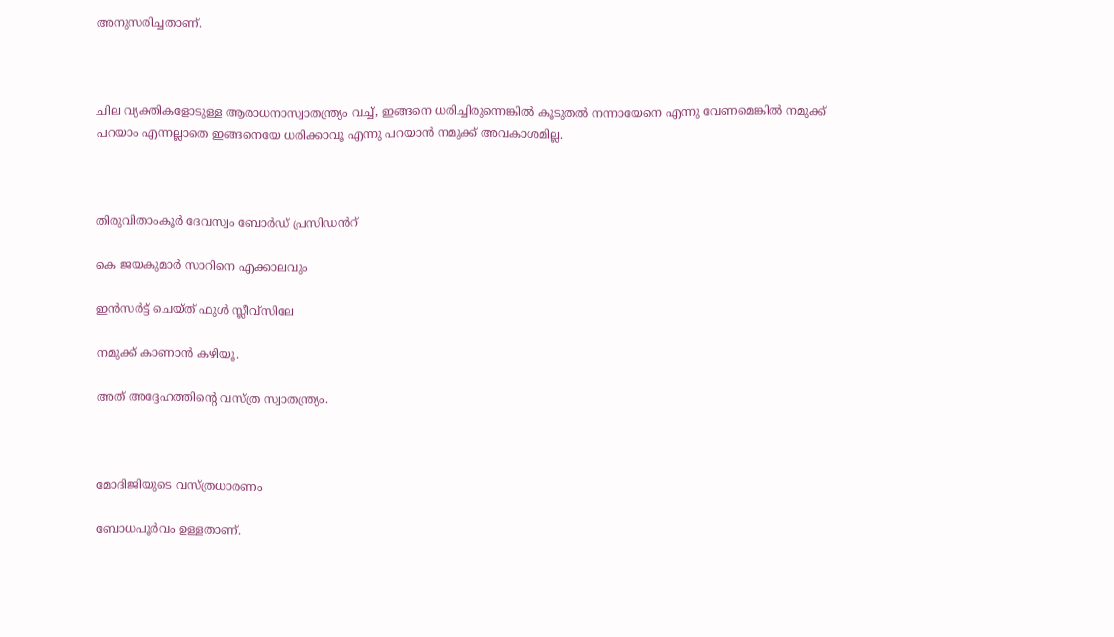അനുസരിച്ചതാണ്.



ചില വ്യക്തികളോടുള്ള ആരാധനാസ്വാതന്ത്ര്യം വച്ച്, ഇങ്ങനെ ധരിച്ചിരുന്നെങ്കിൽ കൂടുതൽ നന്നായേനെ എന്നു വേണമെങ്കിൽ നമുക്ക് പറയാം എന്നല്ലാതെ ഇങ്ങനെയേ ധരിക്കാവൂ എന്നു പറയാൻ നമുക്ക് അവകാശമില്ല.



തിരുവിതാംകൂർ ദേവസ്വം ബോർഡ് പ്രസിഡൻറ്

കെ ജയകുമാർ സാറിനെ എക്കാലവും

ഇൻസർട്ട് ചെയ്ത് ഫുൾ സ്ലീവ്സിലേ

നമുക്ക് കാണാൻ കഴിയൂ.

അത് അദ്ദേഹത്തിന്റെ വസ്ത്ര സ്വാതന്ത്ര്യം.



മോദിജിയുടെ വസ്ത്രധാരണം

ബോധപൂർവം ഉള്ളതാണ്.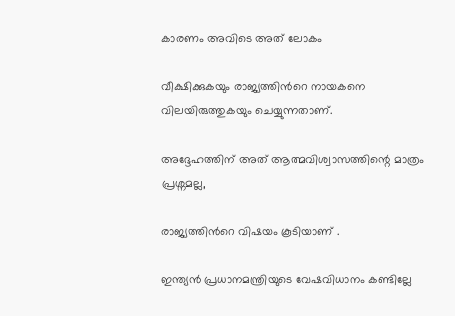കാരണം അവിടെ അത് ലോകം

വീക്ഷിക്കുകയും രാജ്യത്തിൻറെ നായകനെ വിലയിരുത്തുകയും ചെയ്യുന്നതാണ്.

അദ്ദേഹത്തിന് അത് ആത്മവിശ്വാസത്തിന്റെ മാത്രം പ്രശ്നമല്ല,

രാജ്യത്തിൻറെ വിഷയം കൂടിയാണ് .

ഇന്ത്യൻ പ്രധാനമന്ത്രിയുടെ വേഷവിധാനം കണ്ടില്ലേ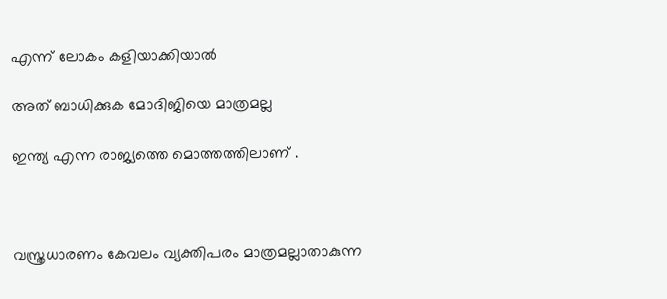എന്ന് ലോകം കളിയാക്കിയാൽ

അത് ബാധിക്കുക മോദിജിയെ മാത്രമല്ല

ഇന്ത്യ എന്ന രാജ്യത്തെ മൊത്തത്തിലാണ് .



വസ്ത്രധാരണം കേവലം വ്യക്തിപരം മാത്രമല്ലാതാകുന്ന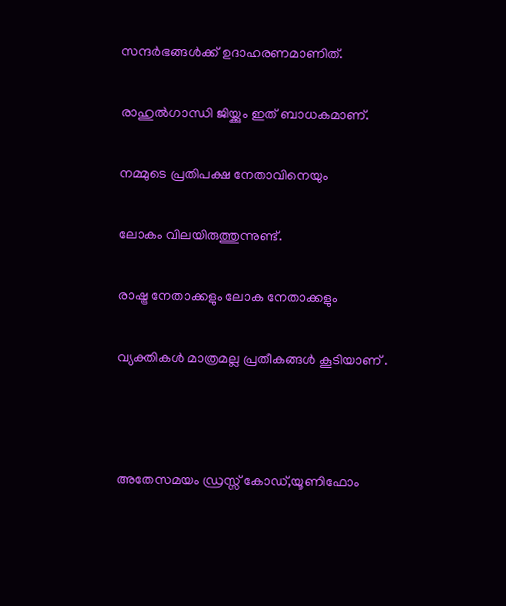സന്ദർഭങ്ങൾക്ക് ഉദാഹരണമാണിത്.

രാഹുൽഗാന്ധി ജിയ്ക്കും ഇത് ബാധകമാണ്.

നമ്മുടെ പ്രതിപക്ഷ നേതാവിനെയും

ലോകം വിലയിരുത്തുന്നുണ്ട്.

രാഷ്ട്ര നേതാക്കളും ലോക നേതാക്കളും

വ്യക്തികൾ മാത്രമല്ല പ്രതീകങ്ങൾ കൂടിയാണ് .



അതേസമയം ഡ്രസ്സ് കോഡ്,യൂണിഫോം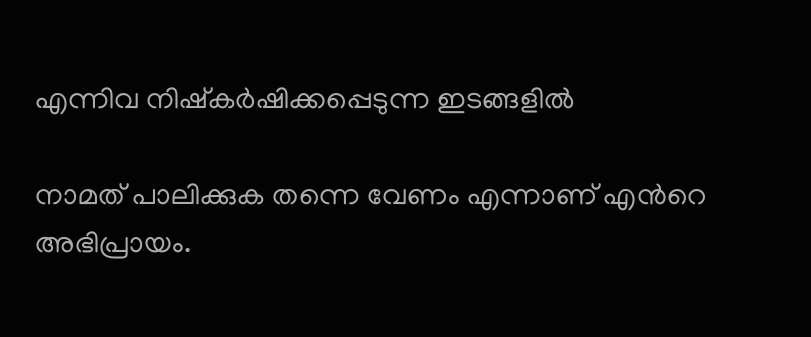എന്നിവ നിഷ്കർഷിക്കപ്പെടുന്ന ഇടങ്ങളിൽ

നാമത് പാലിക്കുക തന്നെ വേണം എന്നാണ് എൻറെ അഭിപ്രായം.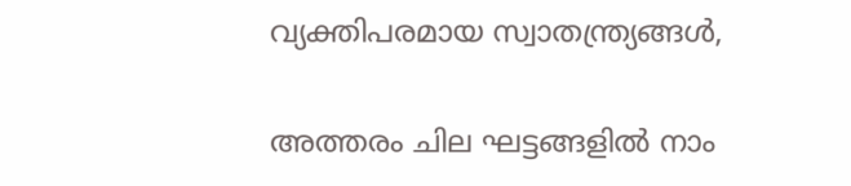വ്യക്തിപരമായ സ്വാതന്ത്ര്യങ്ങൾ,

അത്തരം ചില ഘട്ടങ്ങളിൽ നാം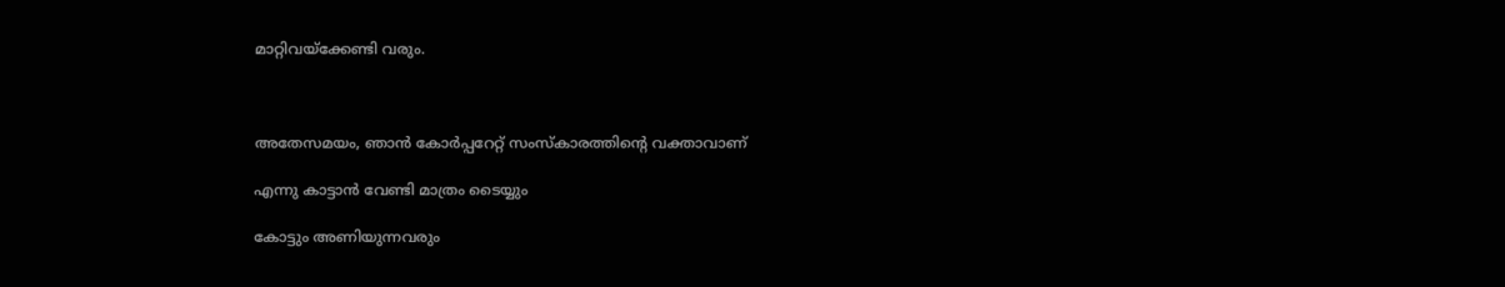മാറ്റിവയ്ക്കേണ്ടി വരും.



അതേസമയം, ഞാൻ കോർപ്പറേറ്റ് സംസ്കാരത്തിന്റെ വക്താവാണ്

എന്നു കാട്ടാൻ വേണ്ടി മാത്രം ടൈയ്യും

കോട്ടും അണിയുന്നവരും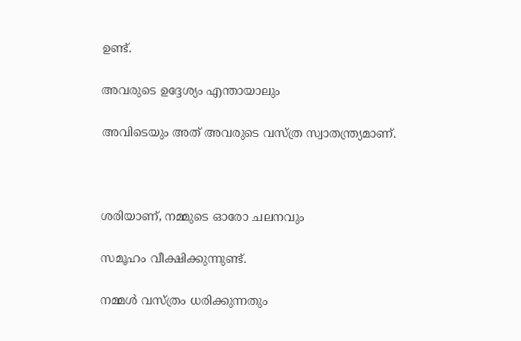ഉണ്ട്.

അവരുടെ ഉദ്ദേശ്യം എന്തായാലും

അവിടെയും അത് അവരുടെ വസ്ത്ര സ്വാതന്ത്ര്യമാണ്.



ശരിയാണ്, നമ്മുടെ ഓരോ ചലനവും

സമൂഹം വീക്ഷിക്കുന്നുണ്ട്.

നമ്മൾ വസ്ത്രം ധരിക്കുന്നതും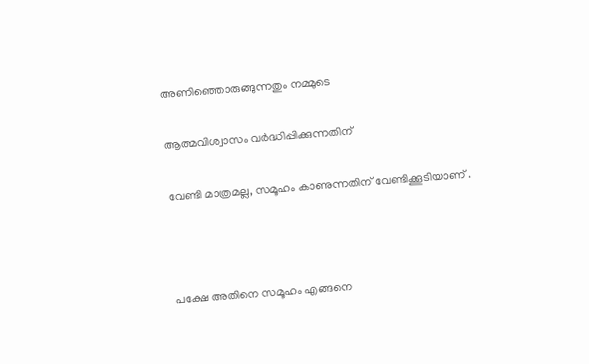അണിഞ്ഞൊരുങ്ങുന്നതും നമ്മുടെ

ആത്മവിശ്വാസം വർദ്ധിപ്പിക്കുന്നതിന്

വേണ്ടി മാത്രമല്ല, സമൂഹം കാണുന്നതിന് വേണ്ടിക്കൂടിയാണ് .



പക്ഷേ അതിനെ സമൂഹം എങ്ങനെ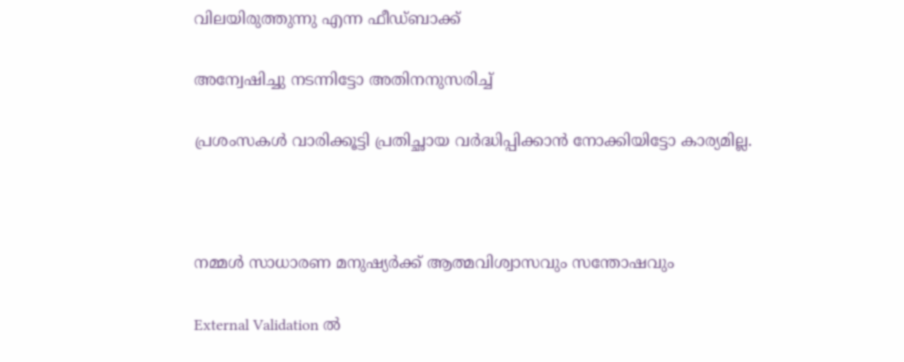വിലയിരുത്തുന്നു എന്ന ഫീഡ്ബാക്ക്

അന്വേഷിച്ചു നടന്നിട്ടോ അതിനനുസരിച്ച്

പ്രശംസകൾ വാരിക്കൂട്ടി പ്രതിച്ഛായ വർദ്ധിപ്പിക്കാൻ നോക്കിയിട്ടോ കാര്യമില്ല.



നമ്മൾ സാധാരണ മനുഷ്യർക്ക് ആത്മവിശ്വാസവും സന്തോഷവും

External Validation ൽ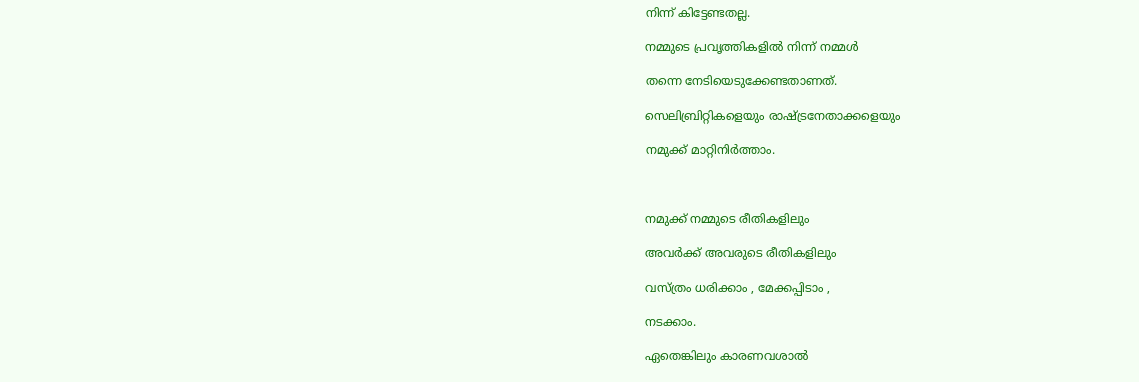നിന്ന് കിട്ടേണ്ടതല്ല.

നമ്മുടെ പ്രവൃത്തികളിൽ നിന്ന് നമ്മൾ

തന്നെ നേടിയെടുക്കേണ്ടതാണത്.

സെലിബ്രിറ്റികളെയും രാഷ്ട്രനേതാക്കളെയും

നമുക്ക് മാറ്റിനിർത്താം.



നമുക്ക് നമ്മുടെ രീതികളിലും

അവർക്ക് അവരുടെ രീതികളിലും

വസ്ത്രം ധരിക്കാം , മേക്കപ്പിടാം ,

നടക്കാം.

ഏതെങ്കിലും കാരണവശാൽ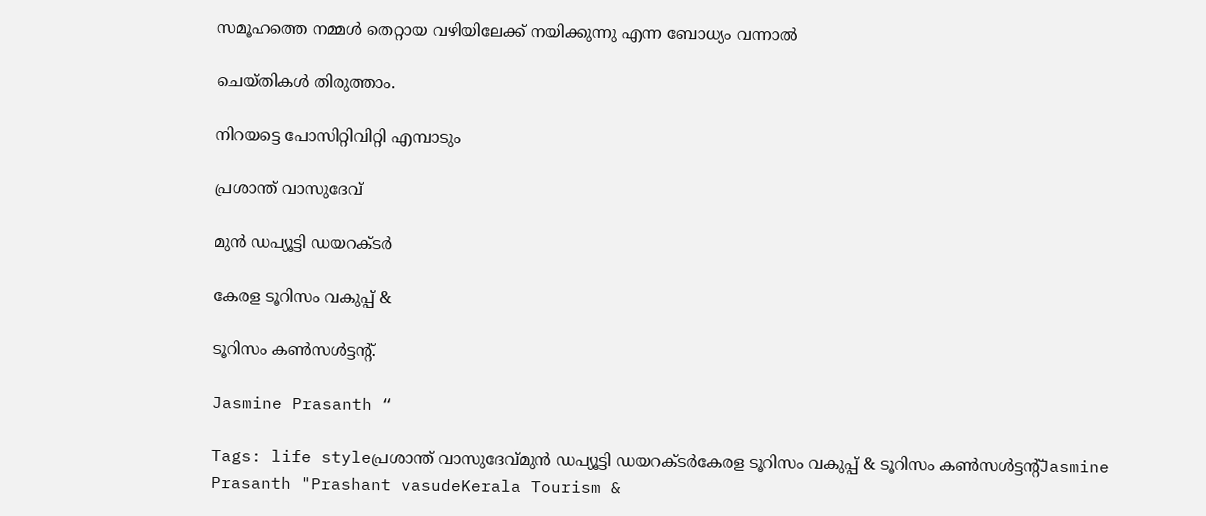സമൂഹത്തെ നമ്മൾ തെറ്റായ വഴിയിലേക്ക് നയിക്കുന്നു എന്ന ബോധ്യം വന്നാൽ

ചെയ്തികൾ തിരുത്താം.

നിറയട്ടെ പോസിറ്റിവിറ്റി എമ്പാടും

പ്രശാന്ത് വാസുദേവ്

മുൻ ഡപ്യൂട്ടി ഡയറക്ടർ

കേരള ടൂറിസം വകുപ്പ് &

ടൂറിസം കൺസൾട്ടൻ്റ്.

Jasmine Prasanth “

Tags: life styleപ്രശാന്ത് വാസുദേവ്മുൻ ഡപ്യൂട്ടി ഡയറക്ടർകേരള ടൂറിസം വകുപ്പ് & ടൂറിസം കൺസൾട്ടൻ്റ്Jasmine Prasanth "Prashant vasudeKerala Tourism &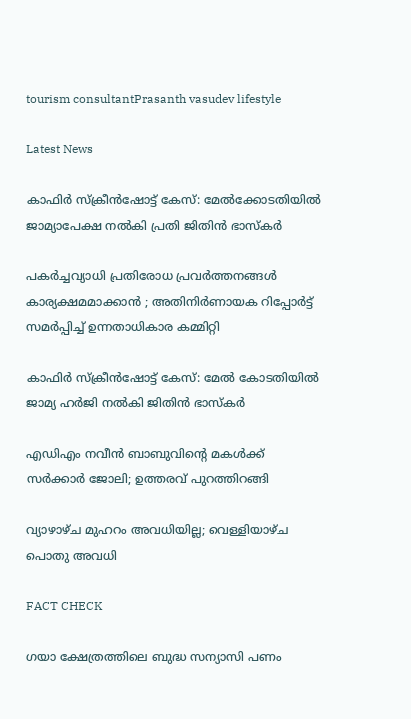tourism consultantPrasanth vasudev lifestyle

Latest News

കാഫിര്‍ സ്‌ക്രീന്‍ഷോട്ട് കേസ്: മേൽക്കോടതിയിൽ ജാമ്യാപേക്ഷ നല്‍കി പ്രതി ജിതിന്‍ ഭാസ്‌കര്‍

പകർച്ചവ്യാധി പ്രതിരോധ പ്രവർത്തനങ്ങൾ കാര്യക്ഷമമാക്കാൻ ; അതിനിർണായക റിപ്പോർട്ട് സമർപ്പിച്ച് ഉന്നതാധികാര കമ്മിറ്റി

കാഫിർ സ്ക്രീൻഷോട്ട് കേസ്: മേൽ കോടതിയിൽ ജാമ്യ ഹർജി നൽകി ജിതിൻ ഭാസ്കർ

എഡിഎം നവീന്‍ ബാബുവിന്റെ മകള്‍ക്ക് സര്‍ക്കാര്‍ ജോലി; ഉത്തരവ് പുറത്തിറങ്ങി

വ്യാഴാഴ്ച മുഹറം അവധിയില്ല; വെള്ളിയാഴ്ച പൊതു അവധി

FACT CHECK

ഗയാ ക്ഷേത്രത്തിലെ ബുദ്ധ സന്യാസി പണം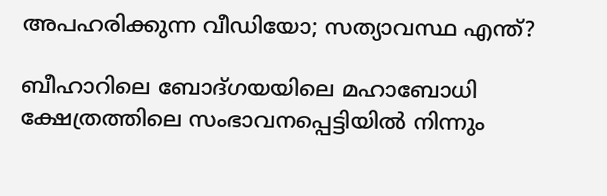അപഹരിക്കുന്ന വീഡിയോ; സത്യാവസ്ഥ എന്ത്?

ബീഹാറിലെ ബോദ്ഗയയിലെ മഹാബോധി ക്ഷേത്രത്തിലെ സംഭാവനപ്പെട്ടിയില്‍ നിന്നും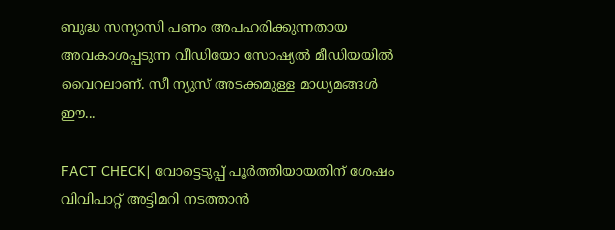ബുദ്ധ സന്യാസി പണം അപഹരിക്കുന്നതായ അവകാശപ്പടുന്ന വീഡിയോ സോഷ്യല്‍ മീഡിയയില്‍ വൈറലാണ്. സീ ന്യുസ് അടക്കമുള്ള മാധ്യമങ്ങള്‍ ഈ...

FACT CHECK| വോട്ടെടുപ്പ് പൂർത്തിയായതിന് ശേഷം വിവിപാറ്റ് അട്ടിമറി നടത്താൻ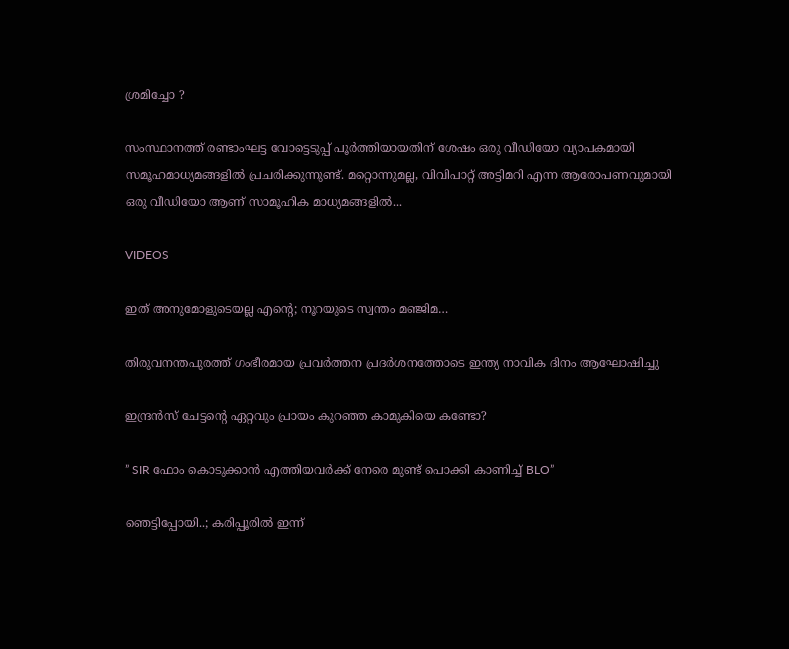ശ്രമിച്ചോ ?

സംസ്ഥാനത്ത് രണ്ടാംഘട്ട വോട്ടെടുപ്പ് പൂർത്തിയായതിന് ശേഷം ഒരു വീഡിയോ വ്യാപകമായി സമൂഹമാധ്യമങ്ങളിൽ പ്രചരിക്കുന്നുണ്ട്. മറ്റൊന്നുമല്ല, വിവിപാറ്റ് അട്ടിമറി എന്ന ആരോപണവുമായി ഒരു വീഡിയോ ആണ് സാമൂഹിക മാധ്യമങ്ങളിൽ...

VIDEOS

ഇത് അനുമോളുടെയല്ല എന്റെ; നൂറയുടെ സ്വന്തം മഞ്ജിമ…

തിരുവനന്തപുരത്ത് ഗംഭീരമായ പ്രവർത്തന പ്രദർശനത്തോടെ ഇന്ത്യ നാവിക ദിനം ആഘോഷിച്ചു

ഇന്ദ്രൻസ് ചേട്ടന്റെ ഏറ്റവും പ്രായം കുറഞ്ഞ കാമുകിയെ കണ്ടോ?

” SIR ഫോം കൊടുക്കാൻ എത്തിയവർക്ക് നേരെ മുണ്ട് പൊക്കി കാണിച്ച് BLO”

ഞെട്ടിപ്പോയി..; കരിപ്പൂരിൽ ഇന്ന്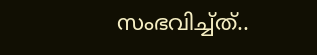സംഭവിച്ച്ത്..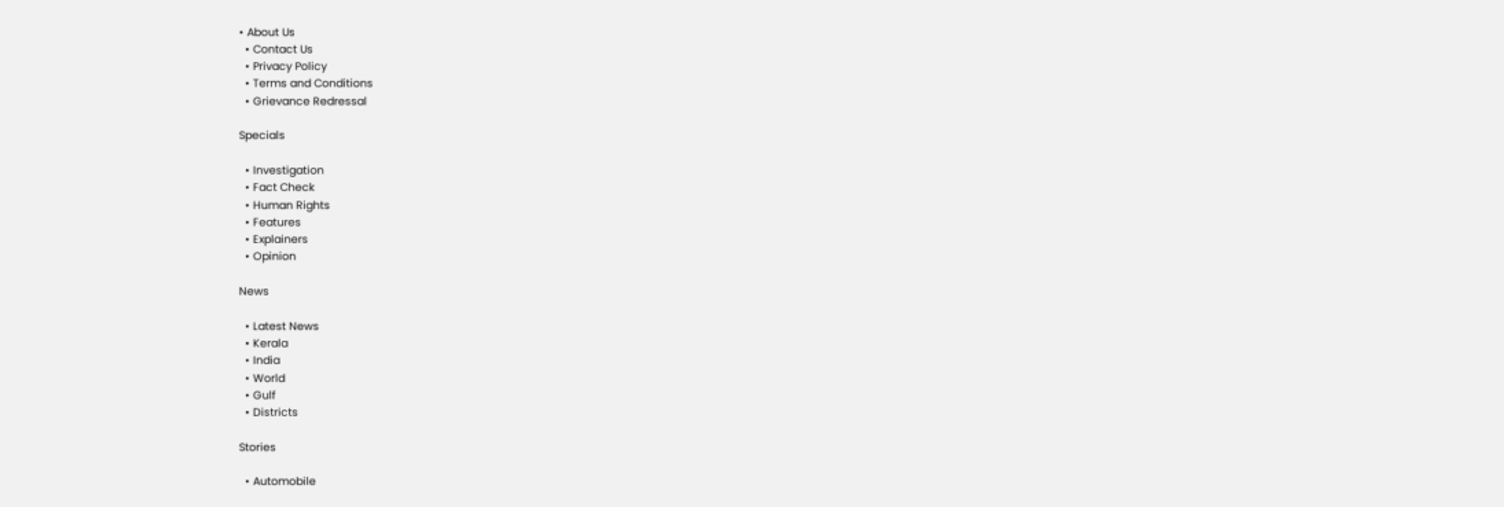• About Us
  • Contact Us
  • Privacy Policy
  • Terms and Conditions
  • Grievance Redressal

Specials

  • Investigation
  • Fact Check
  • Human Rights
  • Features
  • Explainers
  • Opinion

News

  • Latest News
  • Kerala
  • India
  • World
  • Gulf
  • Districts

Stories

  • Automobile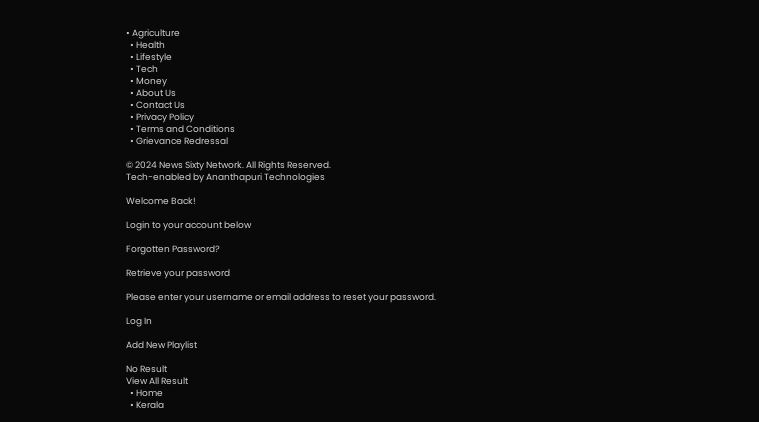• Agriculture
  • Health
  • Lifestyle
  • Tech
  • Money
  • About Us
  • Contact Us
  • Privacy Policy
  • Terms and Conditions
  • Grievance Redressal

© 2024 News Sixty Network. All Rights Reserved.
Tech-enabled by Ananthapuri Technologies

Welcome Back!

Login to your account below

Forgotten Password?

Retrieve your password

Please enter your username or email address to reset your password.

Log In

Add New Playlist

No Result
View All Result
  • Home
  • Kerala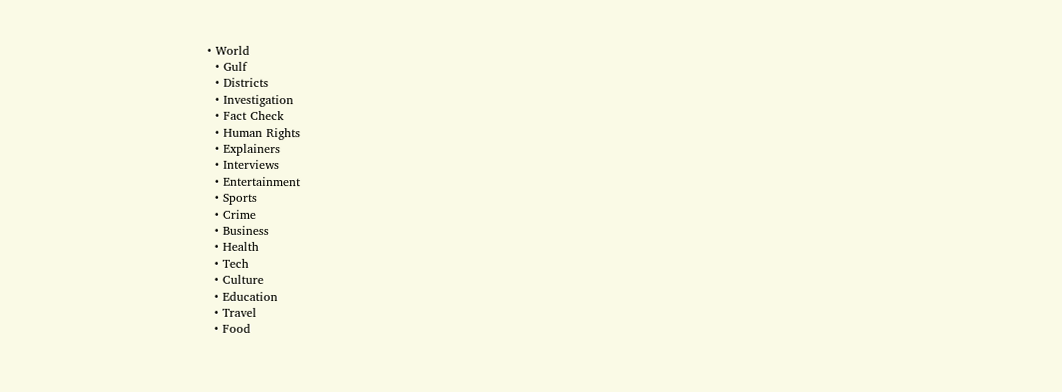• World
  • Gulf
  • Districts
  • Investigation
  • Fact Check
  • Human Rights
  • Explainers
  • Interviews
  • Entertainment
  • Sports
  • Crime
  • Business
  • Health
  • Tech
  • Culture
  • Education
  • Travel
  • Food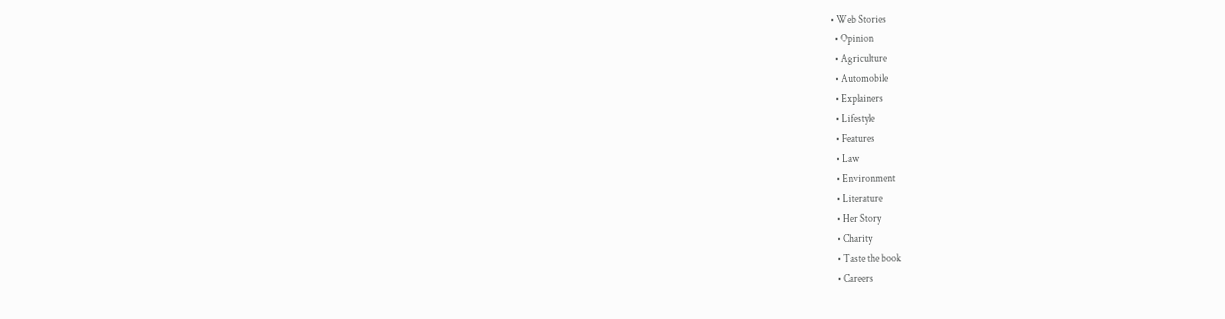• Web Stories
  • Opinion
  • Agriculture
  • Automobile
  • Explainers
  • Lifestyle
  • Features
  • Law
  • Environment
  • Literature
  • Her Story
  • Charity
  • Taste the book
  • Careers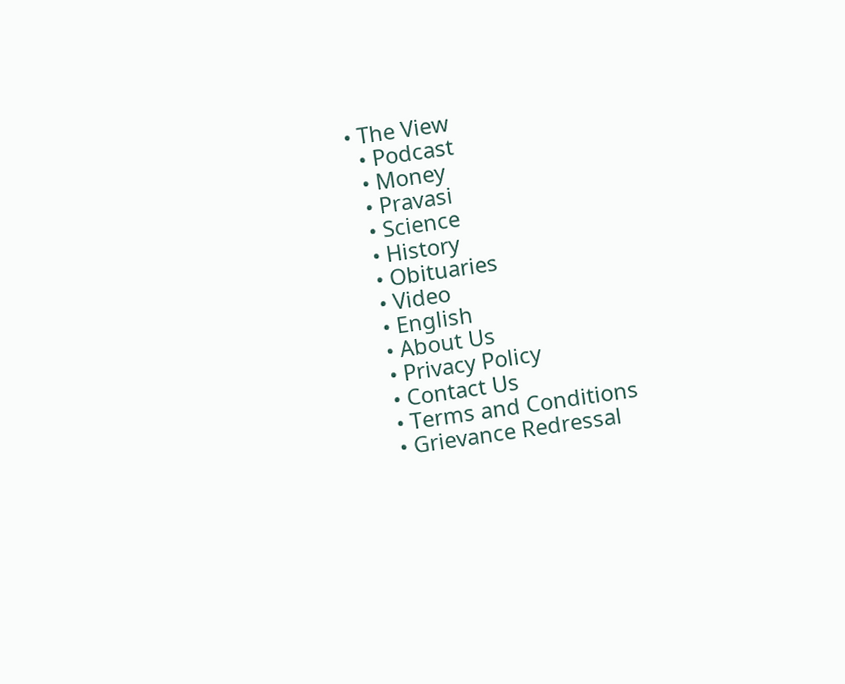• The View
  • Podcast
  • Money
  • Pravasi
  • Science
  • History
  • Obituaries
  • Video
  • English
  • About Us
  • Privacy Policy
  • Contact Us
  • Terms and Conditions
  • Grievance Redressal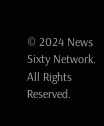© 2024 News Sixty Network. All Rights Reserved.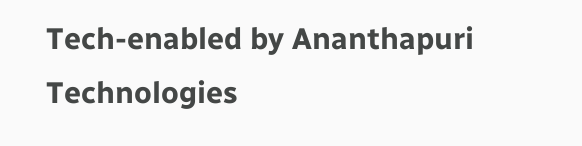Tech-enabled by Ananthapuri Technologies